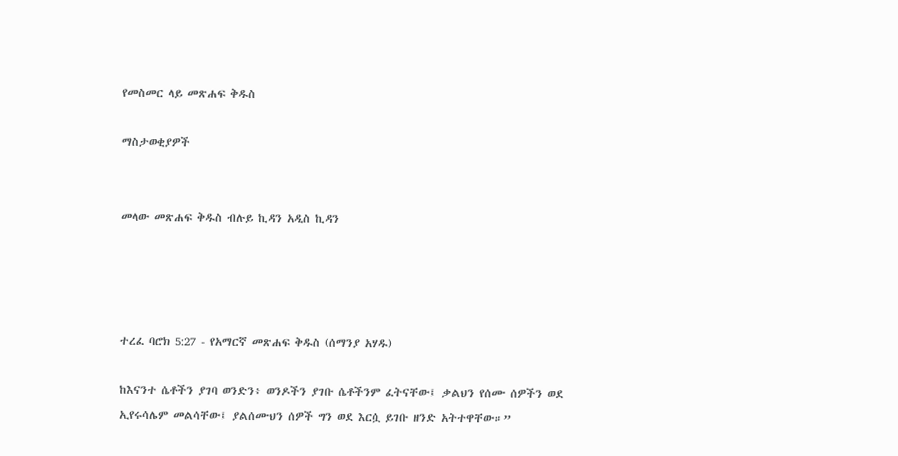የመስመር ላይ መጽሐፍ ቅዱስ

ማስታወቂያዎች


መላው መጽሐፍ ቅዱስ ብሉይ ኪዳን አዲስ ኪዳን




ተረፈ ባሮክ 5:27 - የአማርኛ መጽሐፍ ቅዱስ (ሰማንያ አሃዱ)

ከእናንተ ሴቶችን ያገባ ወንድን፥ ወንዶችን ያገቡ ሴቶችንም ፈትናቸው፤ ቃልህን የሰሙ ሰዎችን ወደ ኢየሩሳሌም መልሳቸው፤ ያልሰሙህን ሰዎች ግን ወደ እርሷ ይገቡ ዘንድ አትተዋቸው።”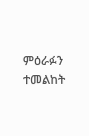ምዕራፉን ተመልከት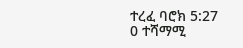ተረፈ ባሮክ 5:27
0 ተሻማሚ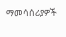ማመሳሰሪያዎች